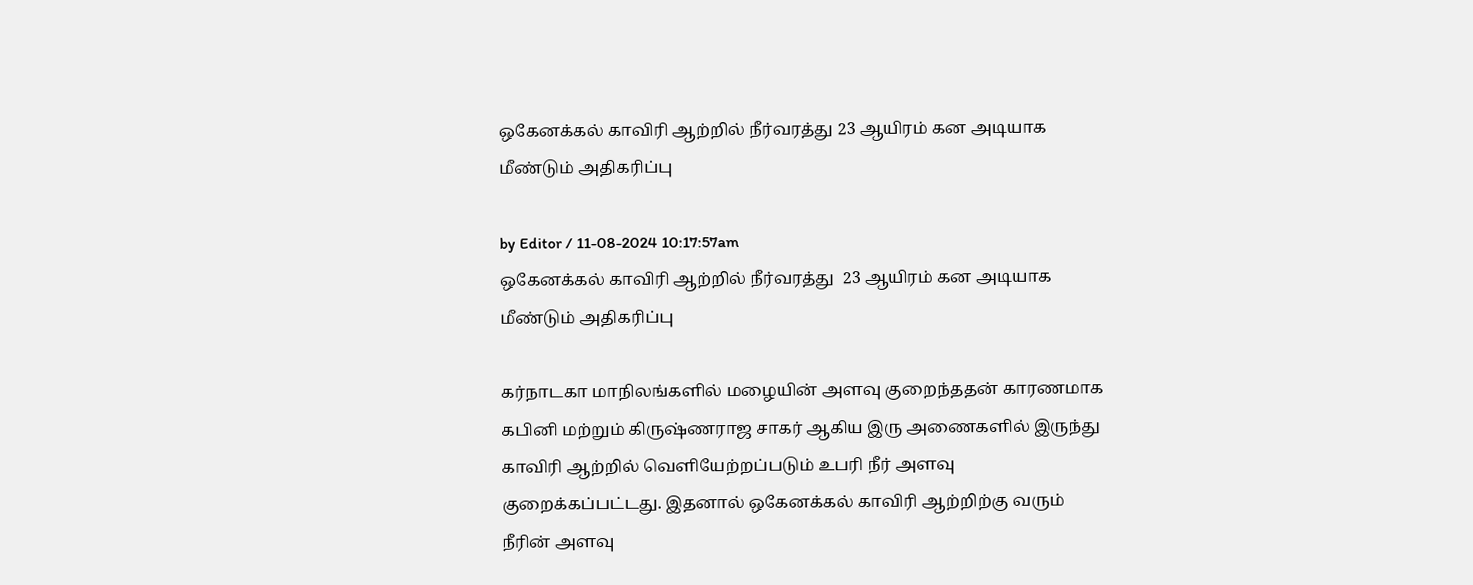ஒகேனக்கல் காவிரி ஆற்றில் நீர்வரத்து 23 ஆயிரம் கன அடியாக மீண்டும் அதிகரிப்பு

by Editor / 11-08-2024 10:17:57am
ஒகேனக்கல் காவிரி ஆற்றில் நீர்வரத்து  23 ஆயிரம் கன அடியாக மீண்டும் அதிகரிப்பு

கர்நாடகா மாநிலங்களில் மழையின் அளவு குறைந்ததன் காரணமாக கபினி மற்றும் கிருஷ்ணராஜ சாகர் ஆகிய இரு அணைகளில் இருந்து காவிரி ஆற்றில் வெளியேற்றப்படும் உபரி நீர் அளவு குறைக்கப்பட்டது. இதனால் ஒகேனக்கல் காவிரி ஆற்றிற்கு வரும் நீரின் அளவு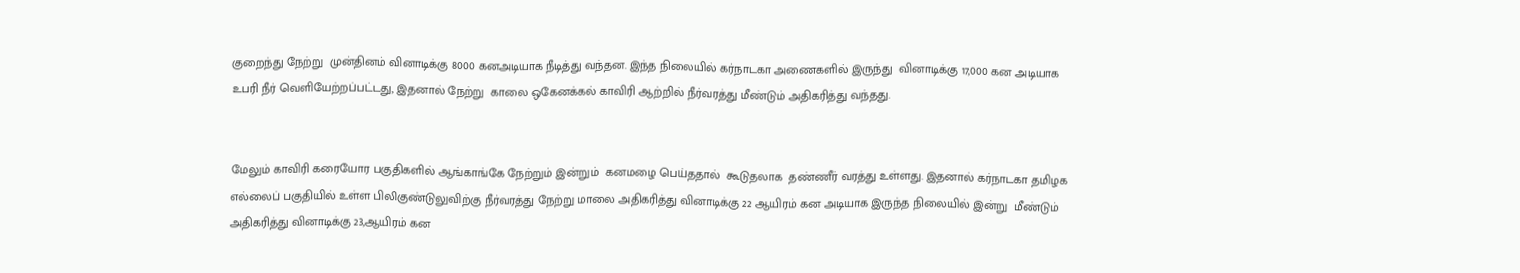குறைந்து நேற்று  முன்தினம் வினாடிக்கு 8000 கனஅடியாக நீடித்து வந்தன. இந்த நிலையில் கர்நாடகா அணைகளில் இருந்து  வினாடிக்கு 17,000 கன அடியாக உபரி நீர் வெளியேற்றப்பட்டது, இதனால் நேற்று  காலை ஒகேனக்கல் காவிரி ஆற்றில் நீர்வரத்து மீண்டும் அதிகரித்து வந்தது.


மேலும் காவிரி கரையோர பகுதிகளில் ஆங்காங்கே நேற்றும் இன்றும்  கனமழை பெய்ததால்  கூடுதலாக  தண்ணீர் வரத்து உள்ளது. இதனால் கர்நாடகா தமிழக எல்லைப் பகுதியில் உள்ள பிலிகுண்டுலுவிற்கு நீர்வரத்து நேற்று மாலை அதிகரித்து வினாடிக்கு 22 ஆயிரம் கன அடியாக இருந்த நிலையில் இன்று  மீண்டும் அதிகரித்து வினாடிக்கு 23,ஆயிரம் கன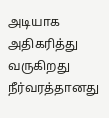அடியாக அதிகரித்து வருகிறது    நீர்வரத்தானது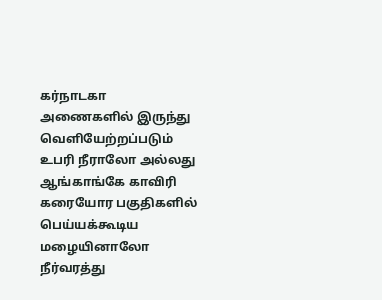கர்நாடகா அணைகளில் இருந்து வெளியேற்றப்படும் உபரி நீராலோ அல்லது ஆங்காங்கே காவிரி கரையோர பகுதிகளில் பெய்யக்கூடிய மழையினாலோ நீர்வரத்து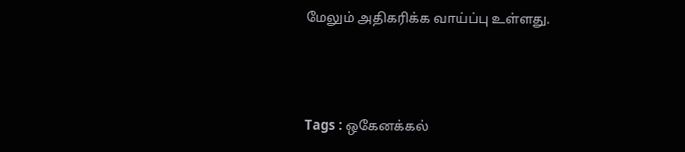மேலும் அதிகரிக்க வாய்ப்பு உள்ளது.



Tags : ஒகேனக்கல்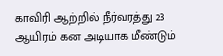காவிரி ஆற்றில் நீர்வரத்து 23 ஆயிரம் கன அடியாக மீண்டும்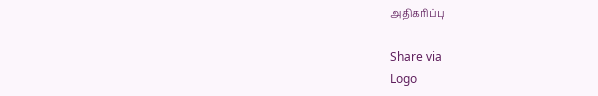அதிகரிப்பு

Share via
Logo